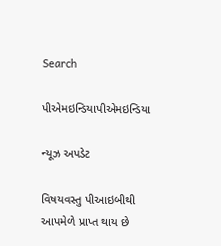Search

પીએમઇન્ડિયાપીએમઇન્ડિયા

ન્યૂઝ અપડેટ

વિષયવસ્તુ પીઆઇબીથી આપમેળે પ્રાપ્ત થાય છે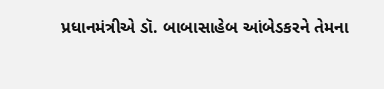પ્રધાનમંત્રીએ ડૉ. બાબાસાહેબ આંબેડકરને તેમના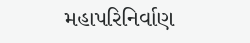મહાપરિનિર્વાણ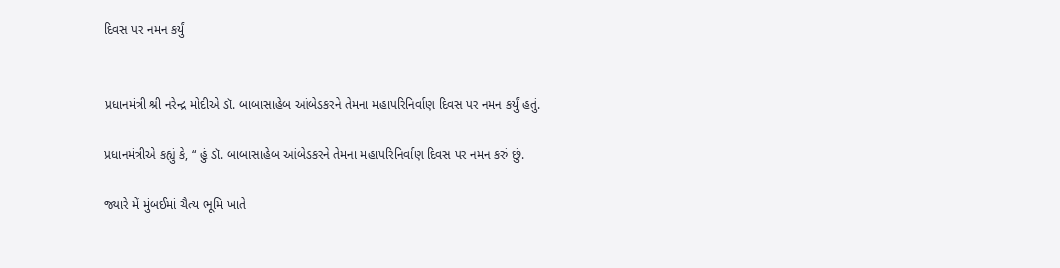દિવસ પર નમન કર્યું


પ્રધાનમંત્રી શ્રી નરેન્દ્ર મોદીએ ડૉ. બાબાસાહેબ આંબેડકરને તેમના મહાપરિનિર્વાણ દિવસ પર નમન કર્યું હતું.

પ્રધાનમંત્રીએ કહ્યું કે, “ હું ડૉ. બાબાસાહેબ આંબેડકરને તેમના મહાપરિનિર્વાણ દિવસ પર નમન કરું છું.

જ્યારે મેં મુંબઈમાં ચૈત્ય ભૂમિ ખાતે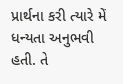પ્રાર્થના કરી ત્યારે મેં ધન્યતા અનુભવી હતી. તે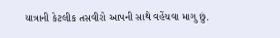યાત્રાની કેટલીક તસવીરો આપની સાથે વહેંચવા માગુ છું.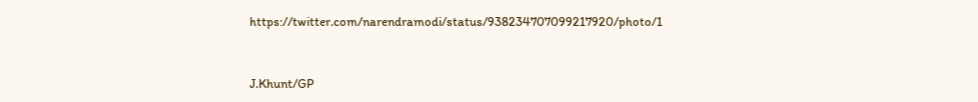https://twitter.com/narendramodi/status/938234707099217920/photo/1



J.Khunt/GP